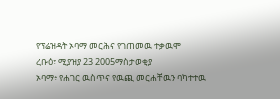የፕሬዝዳት ኦባማ መርሕና የገጠመዉ ተቃዉሞ
ረቡዕ፣ ሚያዝያ 23 2005ማስታወቂያ
ኦባማ፥ የሐገር ዉስጥና የዉጪ መርሐቸዉን ባካተተዉ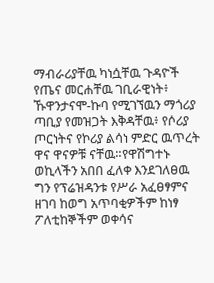ማብራሪያቸዉ ካነሷቸዉ ጉዳዮች የጤና መርሐቸዉ ገቢራዊነት፥ ኹዋንታናሞ-ኩባ የሚገኘዉን ማጎሪያ ጣቢያ የመዝጋት እቅዳቸዉ፥ የሶሪያ ጦርነትና የኮሪያ ልሳነ ምድር ዉጥረት ዋና ዋናዎቹ ናቸዉ።የዋሽግተኑ ወኪላችን አበበ ፈለቀ እንደገለፀዉ ግን የፕሬዝዳንቱ የሥራ አፈፀፃምና ዘገባ ከወግ አጥባቂዎችም ከነፃ ፖለቲከኞችም ወቀሳና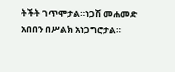ትችት ገጥሞታል።ነጋሽ መሐመድ አበበን በሥልክ አነጋግሮታል።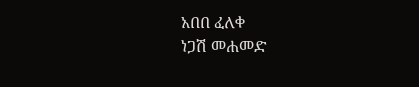አበበ ፈለቀ
ነጋሽ መሐመድ